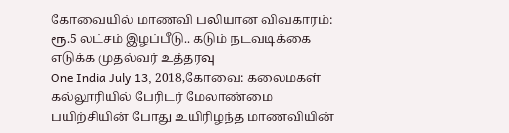கோவையில் மாணவி பலியான விவகாரம்: ரூ.5 லட்சம் இழப்பீடு.. கடும் நடவடிக்கை எடுக்க முதல்வர் உத்தரவு
One India July 13, 2018,கோவை: கலைமகள் கல்லூரியில் பேரிடர் மேலாண்மை பயிற்சியின் போது உயிரிழந்த மாணவியின்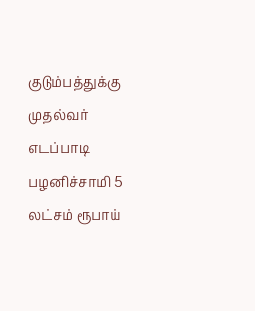குடும்பத்துக்கு முதல்வர் எடப்பாடி பழனிச்சாமி 5 லட்சம் ரூபாய்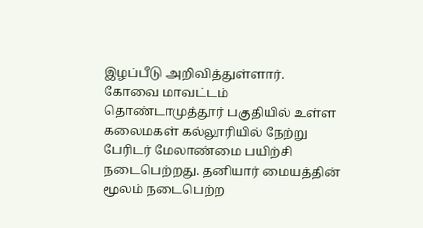இழப்பீடு அறிவித்துள்ளார். கோவை மாவட்டம் தொண்டாமுத்தூர் பகுதியில் உள்ள கலைமகள் கல்லூரியில் நேற்று பேரிடர் மேலாண்மை பயிற்சி நடைபெற்றது. தனியார் மையத்தின் மூலம் நடைபெற்ற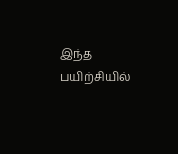இந்த பயிற்சியில்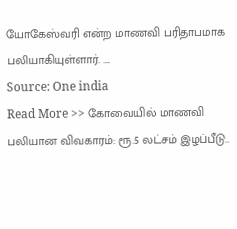யோகேஸ்வரி என்ற மாணவி பரிதாபமாக பலியாகியுள்ளார். ….
Source: One india
Read More >> கோவையில் மாணவி பலியான விவகாரம்: ரூ.5 லட்சம் இழப்பீடு..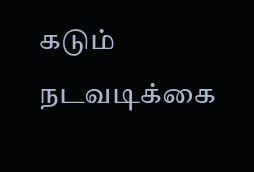கடும் நடவடிக்கை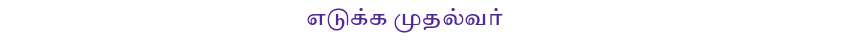எடுக்க முதல்வர்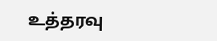உத்தரவு